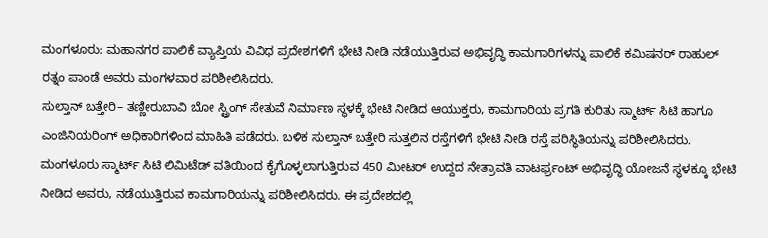ಮಂಗಳೂರು: ಮಹಾನಗರ ಪಾಲಿಕೆ ವ್ಯಾಪ್ತಿಯ ವಿವಿಧ ಪ್ರದೇಶಗಳಿಗೆ ಭೇಟಿ ನೀಡಿ ನಡೆಯುತ್ತಿರುವ ಅಭಿವೃದ್ಧಿ ಕಾಮಗಾರಿಗಳನ್ನು ಪಾಲಿಕೆ ಕಮಿಷನರ್ ರಾಹುಲ್ ರತ್ನಂ ಪಾಂಡೆ ಅವರು ಮಂಗಳವಾರ ಪರಿಶೀಲಿಸಿದರು.
ಸುಲ್ತಾನ್ ಬತ್ತೇರಿ– ತಣ್ಣೀರುಬಾವಿ ಬೋ ಸ್ಟ್ರಿಂಗ್ ಸೇತುವೆ ನಿರ್ಮಾಣ ಸ್ಥಳಕ್ಕೆ ಭೇಟಿ ನೀಡಿದ ಆಯುಕ್ತರು, ಕಾಮಗಾರಿಯ ಪ್ರಗತಿ ಕುರಿತು ಸ್ಮಾರ್ಟ್ ಸಿಟಿ ಹಾಗೂ ಎಂಜಿನಿಯರಿಂಗ್ ಅಧಿಕಾರಿಗಳಿಂದ ಮಾಹಿತಿ ಪಡೆದರು. ಬಳಿಕ ಸುಲ್ತಾನ್ ಬತ್ತೇರಿ ಸುತ್ತಲಿನ ರಸ್ತೆಗಳಿಗೆ ಭೇಟಿ ನೀಡಿ ರಸ್ತೆ ಪರಿಸ್ಥಿತಿಯನ್ನು ಪರಿಶೀಲಿಸಿದರು.
ಮಂಗಳೂರು ಸ್ಮಾರ್ಟ್ ಸಿಟಿ ಲಿಮಿಟೆಡ್ ವತಿಯಿಂದ ಕೈಗೊಳ್ಳಲಾಗುತ್ತಿರುವ 450 ಮೀಟರ್ ಉದ್ದದ ನೇತ್ರಾವತಿ ವಾಟರ್ಫ್ರಂಟ್ ಅಭಿವೃದ್ಧಿ ಯೋಜನೆ ಸ್ಥಳಕ್ಕೂ ಭೇಟಿ ನೀಡಿದ ಅವರು, ನಡೆಯುತ್ತಿರುವ ಕಾಮಗಾರಿಯನ್ನು ಪರಿಶೀಲಿಸಿದರು. ಈ ಪ್ರದೇಶದಲ್ಲಿ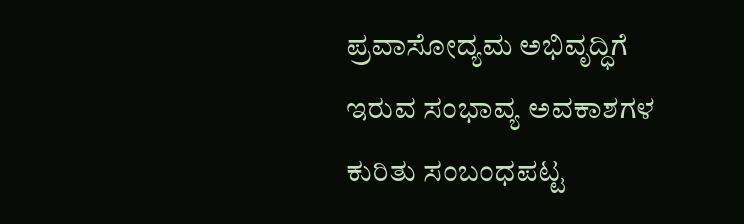ಪ್ರವಾಸೋದ್ಯಮ ಅಭಿವೃದ್ಧಿಗೆ ಇರುವ ಸಂಭಾವ್ಯ ಅವಕಾಶಗಳ ಕುರಿತು ಸಂಬಂಧಪಟ್ಟ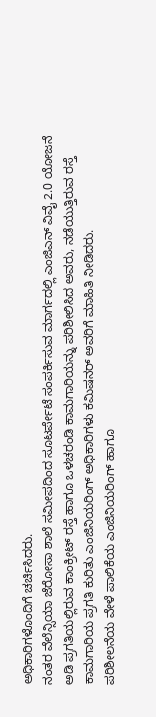ಅಧಿಕಾರಿಗಳೊಂದಿಗೆ ಚರ್ಚಿಸಿದರು.
ನಂತರ ವೆಲೆನ್ಸಿಯಾ ಜೆರೋಸಾ ಶಾಲೆ ಸಮೀಪದಿಂದ ಸೂಟರ್ಪೇಟೆ ಸಂಪರ್ಕಿಸುವ ಮಾರ್ಗದಲ್ಲಿ ಎಂಜಿಎನ್ ವಿವೈ 2.0 ಯೋಜನೆ ಅಡಿ ಪ್ರಗತಿಯಲ್ಲಿರುವ ಕಾಂಕ್ರೀಟ್ ರಸ್ತೆ ಹಾಗೂ ಒಳಚರಂಡಿ ಕಾಮಗಾರಿಯನ್ನು ಪರಿಶೀಲಿಸಿದ ಅವರು, ನಡೆಯುತ್ತಿರುವ ರಸ್ತೆ ಕಾಮಗಾರಿಯ ಪ್ರಗತಿ ಕುರಿತು ಎಂಜಿನಿಯರಿಂಗ್ ಅಧಿಕಾರಿಗಳು ಕಮಿಷನರ್ ಅವರಿಗೆ ಮಾಹಿತಿ ನೀಡಿದರು.
ಪರಿಶೀಲನೆಯ ವೇಳೆ ಪಾಲಿಕೆಯ ಎಂಜಿನಿಯರಿಂಗ್ ಹಾಗೂ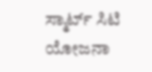ಸ್ಮಾರ್ಟ್ ಸಿಟಿ ಯೋಜನಾ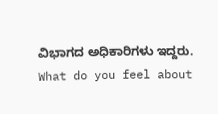ವಿಭಾಗದ ಅಧಿಕಾರಿಗಳು ಇದ್ದರು.
What do you feel about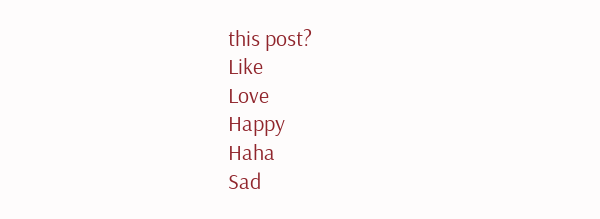this post?
Like
Love
Happy
Haha
Sad